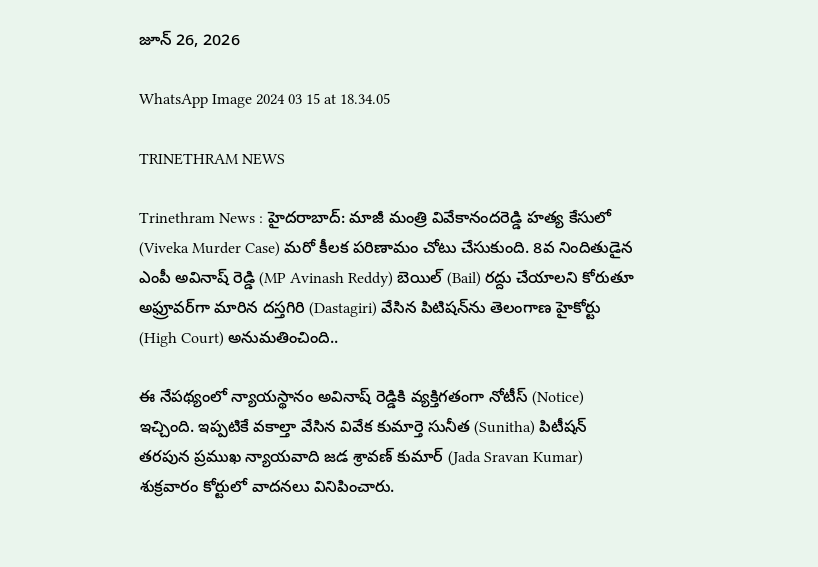జూన్ 26, 2026

WhatsApp Image 2024 03 15 at 18.34.05

TRINETHRAM NEWS

Trinethram News : హైదరాబాద్: మాజీ మంత్రి వివేకానందరెడ్డి హత్య కేసులో (Viveka Murder Case) మరో కీలక పరిణామం చోటు చేసుకుంది. 8వ నిందితుడైన ఎంపీ అవినాష్ రెడ్డి (MP Avinash Reddy) బెయిల్ (Bail) రద్దు చేయాలని కోరుతూ అఫ్రూవర్‌గా మారిన దస్తగిరి (Dastagiri) వేసిన పిటిషన్‌ను తెలంగాణ హైకోర్టు (High Court) అనుమతించింది..

ఈ నేపథ్యంలో న్యాయస్థానం అవినాష్ రెడ్డికి వ్యక్తిగతంగా నోటీస్ (Notice) ఇచ్చింది. ఇప్పటికే వకాల్తా వేసిన వివేక కుమార్తె సునీత (Sunitha) పిటీషన్ తరపున ప్రముఖ న్యాయవాది జడ శ్రావణ్ కుమార్ (Jada Sravan Kumar) శుక్రవారం కోర్టులో వాదనలు వినిపించారు.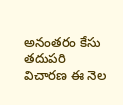అనంతరం కేసు తదుపరి విచారణ ఈ నెల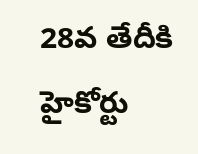28వ తేదీకి హైకోర్టు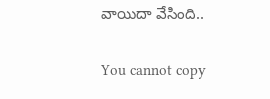వాయిదా వేసింది..

You cannot copy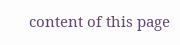content of this page